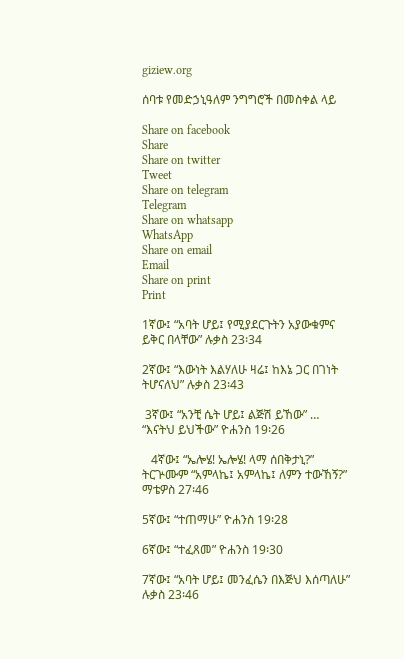giziew.org

ሰባቱ የመድኃኒዓለም ንግግሮች በመስቀል ላይ

Share on facebook
Share
Share on twitter
Tweet
Share on telegram
Telegram
Share on whatsapp
WhatsApp
Share on email
Email
Share on print
Print

1ኛው፤ “አባት ሆይ፤ የሚያደርጉትን አያውቁምና ይቅር በላቸው” ሉቃስ 23፡34

2ኛው፤ “እውነት እልሃለሁ ዛሬ፤ ከእኔ ጋር በገነት ትሆናለህ” ሉቃስ 23፡43

 3ኛው፤ “አንቺ ሴት ሆይ፤ ልጅሽ ይኸው” … “እናትህ ይህችው” ዮሐንስ 19፡26

   4ኛው፤ “ኤሎሄ! ኤሎሄ! ላማ ሰበቅታኒ?” ትርጕሙም “አምላኬ፤ አምላኬ፤ ለምን ተውኸኝ?” ማቴዎስ 27፡46

5ኛው፤ “ተጠማሁ” ዮሐንስ 19፡28

6ኛው፤ “ተፈጸመ” ዮሐንስ 19፡30

7ኛው፤ “አባት ሆይ፤ መንፈሴን በእጅህ እሰጣለሁ” ሉቃስ 23፡46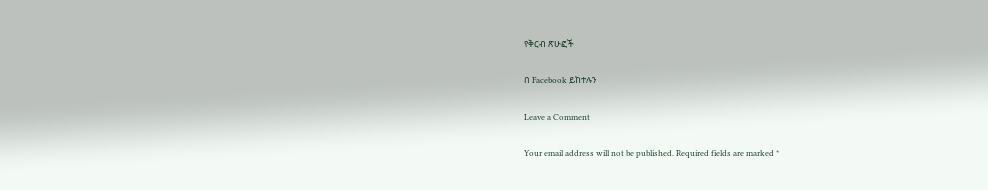የቅርብ ጽሁፎች

በ Facebook ይከተሉን

Leave a Comment

Your email address will not be published. Required fields are marked *